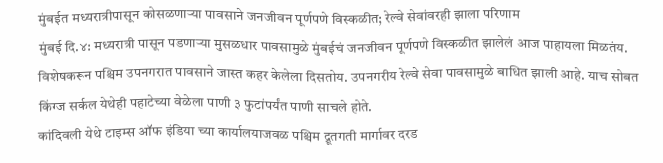मुंबईत मध्यरात्रीपासून कोसळणाऱ्या पावसाने जनजीवन पूर्णपणे विस्कळीत; रेल्वे सेवांवरही झाला परिणाम
मुंबई दि.४: मध्यरात्री पासून पडणाऱ्या मुसळधार पावसामुळे मुंबईचं जनजीवन पूर्णपणे विस्कळीत झालेलं आज पाहायला मिळतंय. विशेषकरून पश्चिम उपनगरात पावसाने जास्त कहर केलेला दिसतोय. उपनगरीय रेल्वे सेवा पावसामुळे बाधित झाली आहे. याच सोबत किंग्ज सर्कल येथेही पहाटेच्या वेळेला पाणी ३ फुटांपर्यंत पाणी साचले होते.
कांदिवली येथे टाइम्स ऑफ इंडिया च्या कार्यालयाजवळ पश्चिम द्रूतगती मार्गावर दरड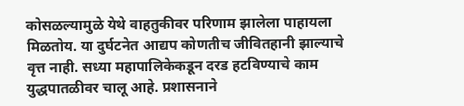कोसळल्यामुळे येथे वाहतुकीवर परिणाम झालेला पाहायला मिळतोय. या दुर्घटनेत आद्यप कोणतीच जीवितहानी झाल्याचे वृत्त नाही. सध्या महापालिकेकडून दरड हटविण्याचे काम युद्धपातळीवर चालू आहे. प्रशासनाने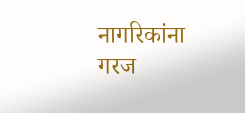नागरिकांना गरज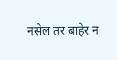नसेल तर बाहेर न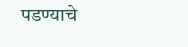पडण्याचे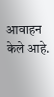आवाहन केले आहे.